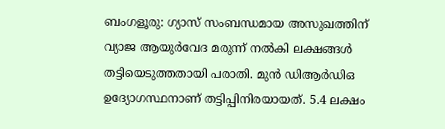ബംഗളൂരു: ഗ്യാസ് സംബന്ധമായ അസുഖത്തിന് വ്യാജ ആയുർവേദ മരുന്ന് നൽകി ലക്ഷങ്ങൾ തട്ടിയെടുത്തതായി പരാതി. മുൻ ഡിആർഡിഒ ഉദ്യോഗസ്ഥനാണ് തട്ടിപ്പിനിരയായത്. 5.4 ലക്ഷം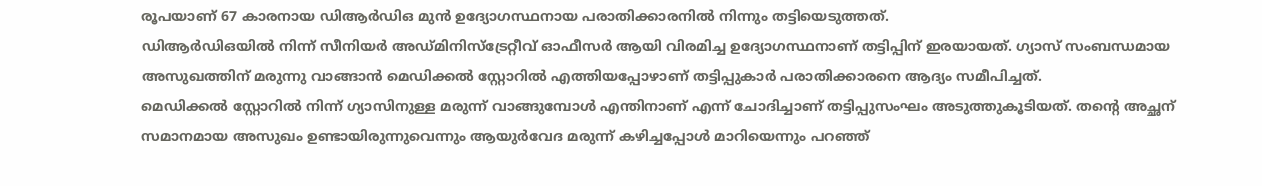രൂപയാണ് 67 കാരനായ ഡിആർഡിഒ മുൻ ഉദ്യോഗസ്ഥനായ പരാതിക്കാരനിൽ നിന്നും തട്ടിയെടുത്തത്.
ഡിആർഡിഒയിൽ നിന്ന് സീനിയർ അഡ്മിനിസ്ട്രേറ്റീവ് ഓഫീസർ ആയി വിരമിച്ച ഉദ്യോഗസ്ഥനാണ് തട്ടിപ്പിന് ഇരയായത്. ഗ്യാസ് സംബന്ധമായ അസുഖത്തിന് മരുന്നു വാങ്ങാൻ മെഡിക്കൽ സ്റ്റോറിൽ എത്തിയപ്പോഴാണ് തട്ടിപ്പുകാർ പരാതിക്കാരനെ ആദ്യം സമീപിച്ചത്.
മെഡിക്കൽ സ്റ്റോറിൽ നിന്ന് ഗ്യാസിനുള്ള മരുന്ന് വാങ്ങുമ്പോൾ എന്തിനാണ് എന്ന് ചോദിച്ചാണ് തട്ടിപ്പുസംഘം അടുത്തുകൂടിയത്. തന്റെ അച്ഛന് സമാനമായ അസുഖം ഉണ്ടായിരുന്നുവെന്നും ആയുർവേദ മരുന്ന് കഴിച്ചപ്പോൾ മാറിയെന്നും പറഞ്ഞ്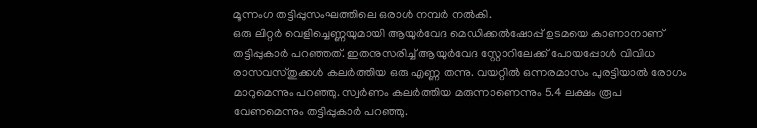മൂന്നംഗ തട്ടിപ്പുസംഘത്തിലെ ഒരാൾ നമ്പർ നൽകി.
ഒരു ലിറ്റർ വെളിച്ചെണ്ണയുമായി ആയുർവേദ മെഡിക്കൽഷോപ്പ് ഉടമയെ കാണാനാണ് തട്ടിപ്പുകാർ പറഞ്ഞത്. ഇതനുസരിച്ച് ആയുർവേദ സ്റ്റോറിലേക്ക് പോയപ്പോൾ വിവിധ രാസവസ്തുക്കൾ കലർത്തിയ ഒരു എണ്ണ തന്നു. വയറ്റിൽ ഒന്നരമാസം പുരട്ടിയാൽ രോഗം മാറുമെന്നും പറഞ്ഞു. സ്വർണം കലർത്തിയ മരുന്നാണെന്നും 5.4 ലക്ഷം രൂപ വേണമെന്നും തട്ടിപ്പുകാർ പറഞ്ഞു.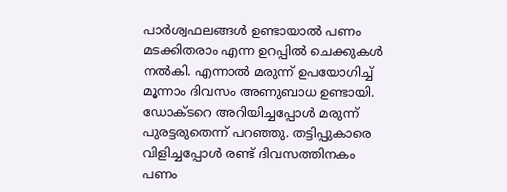പാർശ്വഫലങ്ങൾ ഉണ്ടായാൽ പണം മടക്കിതരാം എന്ന ഉറപ്പിൽ ചെക്കുകൾ നൽകി. എന്നാൽ മരുന്ന് ഉപയോഗിച്ച് മൂന്നാം ദിവസം അണുബാധ ഉണ്ടായി. ഡോക്ടറെ അറിയിച്ചപ്പോൾ മരുന്ന് പുരട്ടരുതെന്ന് പറഞ്ഞു. തട്ടിപ്പുകാരെ വിളിച്ചപ്പോൾ രണ്ട് ദിവസത്തിനകം പണം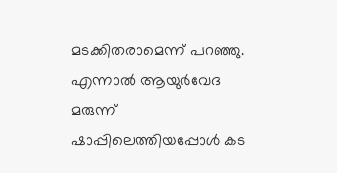മടക്കിതരാമെന്ന് പറഞ്ഞു. എന്നാൽ ആയുർവേദ മരുന്ന് ഷാപ്പിലെത്തിയപ്പോൾ കട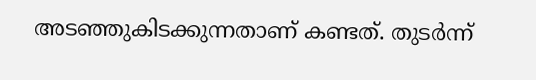അടഞ്ഞുകിടക്കുന്നതാണ് കണ്ടത്. തുടർന്ന്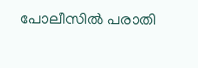പോലീസിൽ പരാതി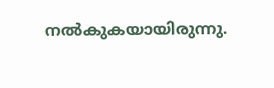നൽകുകയായിരുന്നു.